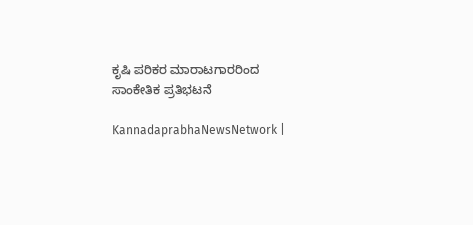ಕೃಷಿ ಪರಿಕರ ಮಾರಾಟಗಾರರಿಂದ ಸಾಂಕೇತಿಕ ಪ್ರತಿಭಟನೆ

KannadaprabhaNewsNetwork |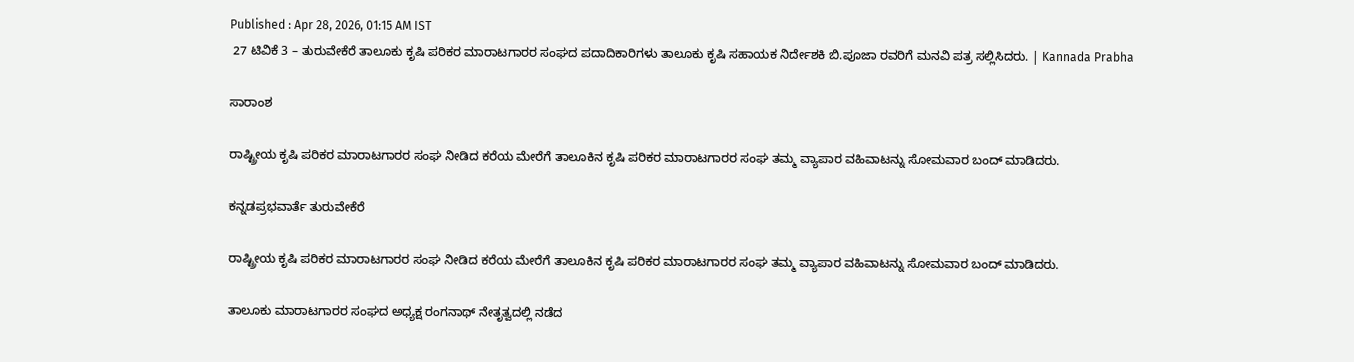Published : Apr 28, 2026, 01:15 AM IST
 27 ಟಿವಿಕೆ 3 – ತುರುವೇಕೆರೆ ತಾಲೂಕು ಕೃಷಿ ಪರಿಕರ ಮಾರಾಟಗಾರರ ಸಂಘದ ಪದಾದಿಕಾರಿಗಳು ತಾಲೂಕು ಕೃಷಿ ಸಹಾಯಕ ನಿರ್ದೇಶಕಿ ಬಿ.ಪೂಜಾ ರವರಿಗೆ ಮನವಿ ಪತ್ರ ಸಲ್ಲಿಸಿದರು. | Kannada Prabha

ಸಾರಾಂಶ

ರಾಷ್ಟ್ರೀಯ ಕೃಷಿ ಪರಿಕರ ಮಾರಾಟಗಾರರ ಸಂಘ ನೀಡಿದ ಕರೆಯ ಮೇರೆಗೆ ತಾಲೂಕಿನ ಕೃಷಿ ಪರಿಕರ ಮಾರಾಟಗಾರರ ಸಂಘ ತಮ್ಮ ವ್ಯಾಪಾರ ವಹಿವಾಟನ್ನು ಸೋಮವಾರ ಬಂದ್ ಮಾಡಿದರು.

ಕನ್ನಡಪ್ರಭವಾರ್ತೆ ತುರುವೇಕೆರೆ

ರಾಷ್ಟ್ರೀಯ ಕೃಷಿ ಪರಿಕರ ಮಾರಾಟಗಾರರ ಸಂಘ ನೀಡಿದ ಕರೆಯ ಮೇರೆಗೆ ತಾಲೂಕಿನ ಕೃಷಿ ಪರಿಕರ ಮಾರಾಟಗಾರರ ಸಂಘ ತಮ್ಮ ವ್ಯಾಪಾರ ವಹಿವಾಟನ್ನು ಸೋಮವಾರ ಬಂದ್ ಮಾಡಿದರು.

ತಾಲೂಕು ಮಾರಾಟಗಾರರ ಸಂಘದ ಅಧ್ಯಕ್ಷ ರಂಗನಾಥ್ ನೇತೃತ್ವದಲ್ಲಿ ನಡೆದ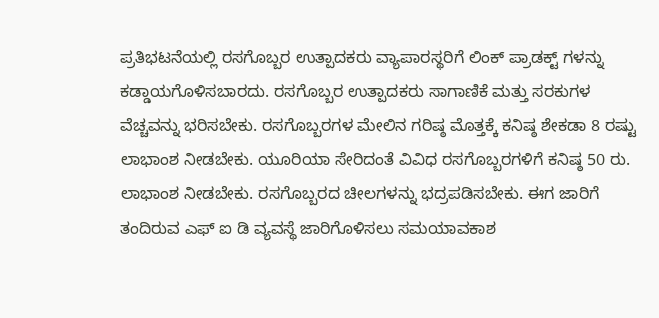ಪ್ರತಿಭಟನೆಯಲ್ಲಿ ರಸಗೊಬ್ಬರ ಉತ್ಪಾದಕರು ವ್ಯಾಪಾರಸ್ಥರಿಗೆ ಲಿಂಕ್ ಪ್ರಾಡಕ್ಟ್ ಗಳನ್ನು ಕಡ್ಡಾಯಗೊಳಿಸಬಾರದು. ರಸಗೊಬ್ಬರ ಉತ್ಪಾದಕರು ಸಾಗಾಣಿಕೆ ಮತ್ತು ಸರಕುಗಳ ವೆಚ್ಚವನ್ನು ಭರಿಸಬೇಕು. ರಸಗೊಬ್ಬರಗಳ ಮೇಲಿನ ಗರಿಷ್ಠ ಮೊತ್ತಕ್ಕೆ ಕನಿಷ್ಠ ಶೇಕಡಾ 8 ರಷ್ಟು ಲಾಭಾಂಶ ನೀಡಬೇಕು. ಯೂರಿಯಾ ಸೇರಿದಂತೆ ವಿವಿಧ ರಸಗೊಬ್ಬರಗಳಿಗೆ ಕನಿಷ್ಠ 50 ರು. ಲಾಭಾಂಶ ನೀಡಬೇಕು. ರಸಗೊಬ್ಬರದ ಚೀಲಗಳನ್ನು ಭದ್ರಪಡಿಸಬೇಕು. ಈಗ ಜಾರಿಗೆ ತಂದಿರುವ ಎಫ್ ಐ ಡಿ ವ್ಯವಸ್ಥೆ ಜಾರಿಗೊಳಿಸಲು ಸಮಯಾವಕಾಶ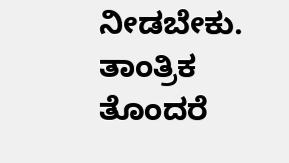ನೀಡಬೇಕು. ತಾಂತ್ರಿಕ ತೊಂದರೆ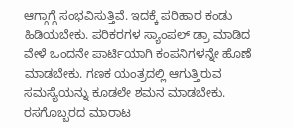ಆಗ್ಗಾಗ್ಗೆ ಸಂಭವಿಸುತ್ತಿವೆ. ಇದಕ್ಕೆ ಪರಿಹಾರ ಕಂಡು ಹಿಡಿಯಬೇಕು. ಪರಿಕರಗಳ ಸ್ಯಾಂಪಲ್ ಡ್ರಾ ಮಾಡಿದ ವೇಳೆ ಒಂದನೇ ಪಾರ್ಟಿಯಾಗಿ ಕಂಪನಿಗಳನ್ನೇ ಹೊಣೆ ಮಾಡಬೇಕು. ಗಣಕ ಯಂತ್ರದಲ್ಲಿ ಆಗುತ್ತಿರುವ ಸಮಸ್ಯೆಯನ್ನು ಕೂಡಲೇ ಶಮನ ಮಾಡಬೇಕು. ರಸಗೊಬ್ಬರದ ಮಾರಾಟ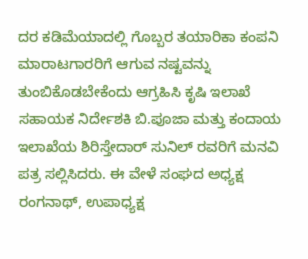ದರ ಕಡಿಮೆಯಾದಲ್ಲಿ ಗೊಬ್ಬರ ತಯಾರಿಕಾ ಕಂಪನಿ ಮಾರಾಟಗಾರರಿಗೆ ಆಗುವ ನಷ್ಟವನ್ನು ತುಂಬಿಕೊಡಬೇಕೆಂದು ಆಗ್ರಹಿಸಿ ಕೃಷಿ ಇಲಾಖೆ ಸಹಾಯಕ ನಿರ್ದೇಶಕಿ ಬಿ.ಪೂಜಾ ಮತ್ತು ಕಂದಾಯ ಇಲಾಖೆಯ ಶಿರಿಸ್ತೇದಾರ್ ಸುನಿಲ್ ರವರಿಗೆ ಮನವಿ ಪತ್ರ ಸಲ್ಲಿಸಿದರು. ಈ ವೇಳೆ ಸಂಘದ ಅಧ್ಯಕ್ಷ ರಂಗನಾಥ್, ಉಪಾಧ್ಯಕ್ಷ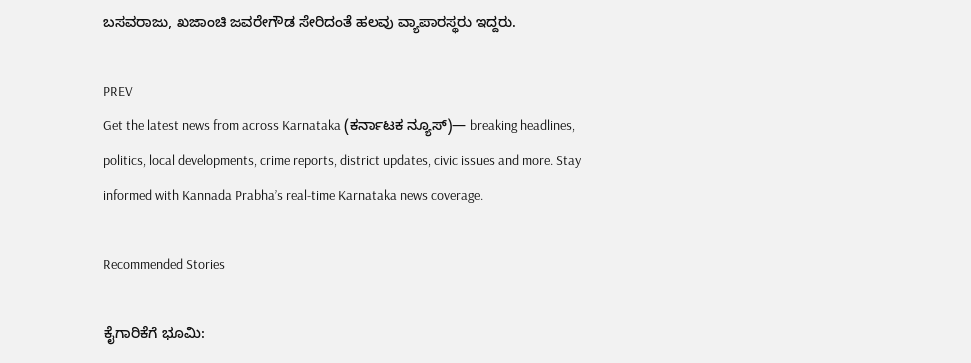ಬಸವರಾಜು, ಖಜಾಂಚಿ ಜವರೇಗೌಡ ಸೇರಿದಂತೆ ಹಲವು ವ್ಯಾಪಾರಸ್ಥರು ಇದ್ದರು.

PREV
Get the latest news from across Karnataka (ಕರ್ನಾಟಕ ನ್ಯೂಸ್)— breaking headlines, politics, local developments, crime reports, district updates, civic issues and more. Stay informed with Kannada Prabha’s real‑time Karnataka news coverage.

Recommended Stories

ಕೈಗಾರಿಕೆಗೆ ಭೂಮಿ: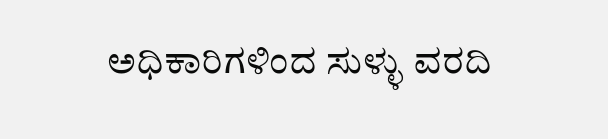ಅಧಿಕಾರಿಗಳಿಂದ ಸುಳ್ಳು ವರದಿ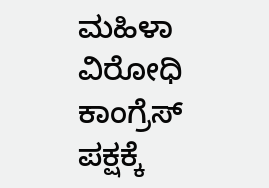ಮಹಿಳಾ ವಿರೋಧಿ ಕಾಂಗ್ರೆಸ್ ಪಕ್ಷಕ್ಕೆ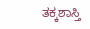ತಕ್ಕಶಾಸ್ತಿ